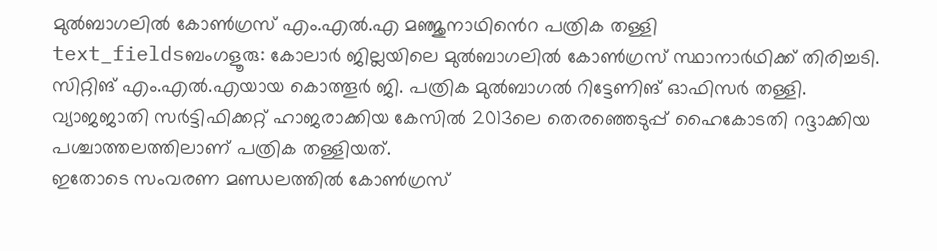മുൽബാഗലിൽ കോൺഗ്രസ് എം.എൽ.എ മഞ്ജുനാഥിൻെറ പത്രിക തള്ളി
text_fieldsബംഗളൂരു: കോലാർ ജില്ലയിലെ മുൽബാഗലിൽ കോൺഗ്രസ് സ്ഥാനാർഥിക്ക് തിരിച്ചടി. സിറ്റിങ് എം.എൽ.എയായ കൊത്തൂർ ജി. പത്രിക മുൽബാഗൽ റിട്ടേണിങ് ഓഫിസർ തള്ളി. വ്യാജജാതി സർട്ടിഫിക്കറ്റ് ഹാജരാക്കിയ കേസിൽ 2013ലെ തെരഞ്ഞെടുപ്പ് ഹൈകോടതി റദ്ദാക്കിയ പശ്ചാത്തലത്തിലാണ് പത്രിക തള്ളിയത്.
ഇതോടെ സംവരണ മണ്ഡലത്തിൽ കോൺഗ്രസ്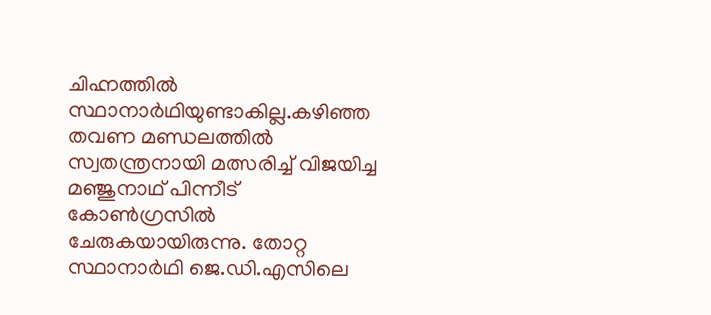ചിഹ്നത്തിൽ സ്ഥാനാർഥിയുണ്ടാകില്ല.കഴിഞ്ഞ തവണ മണ്ഡലത്തിൽ സ്വതന്ത്രനായി മത്സരിച്ച് വിജയിച്ച മഞ്ജുനാഥ് പിന്നീട് കോൺഗ്രസിൽ ചേരുകയായിരുന്നു. തോറ്റ സ്ഥാനാർഥി ജെ.ഡി.എസിലെ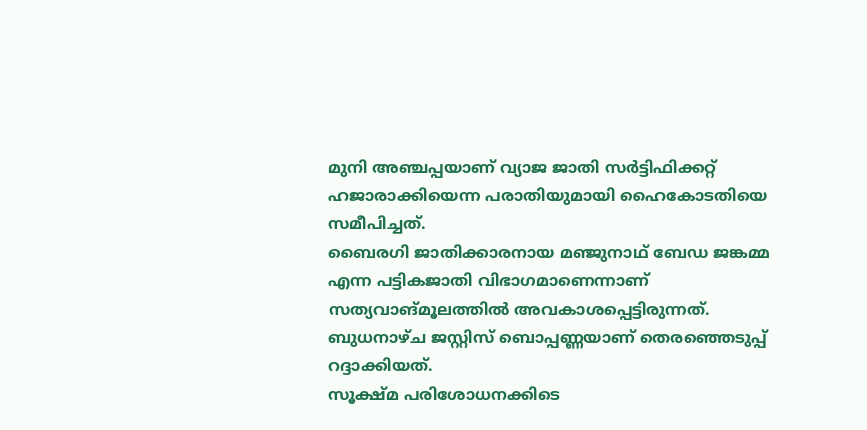മുനി അഞ്ചപ്പയാണ് വ്യാജ ജാതി സർട്ടിഫിക്കറ്റ് ഹജാരാക്കിയെന്ന പരാതിയുമായി ഹൈകോടതിയെ സമീപിച്ചത്.
ബൈരഗി ജാതിക്കാരനായ മഞ്ജുനാഥ് ബേഡ ജങ്കമ്മ എന്ന പട്ടികജാതി വിഭാഗമാണെന്നാണ് സത്യവാങ്മൂലത്തിൽ അവകാശപ്പെട്ടിരുന്നത്. ബുധനാഴ്ച ജസ്റ്റിസ് ബൊപ്പണ്ണയാണ് തെരഞ്ഞെടുപ്പ് റദ്ദാക്കിയത്.
സൂക്ഷ്മ പരിശോധനക്കിടെ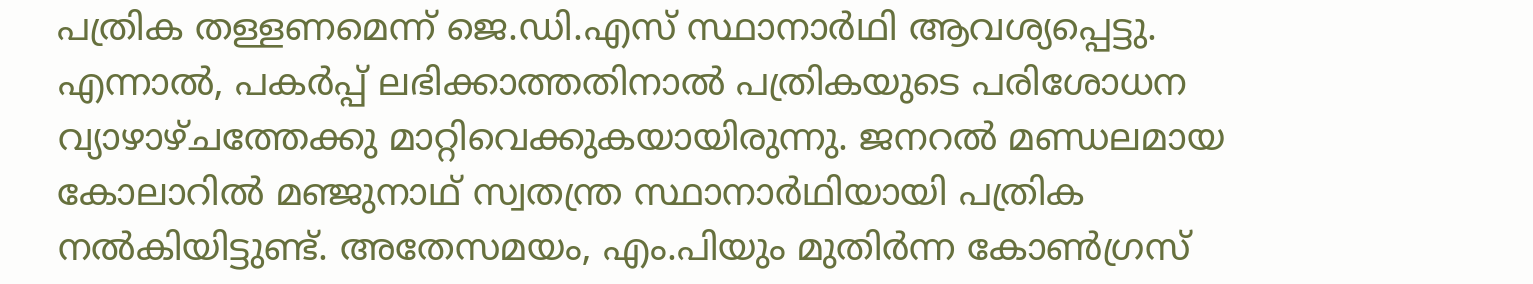പത്രിക തള്ളണമെന്ന് ജെ.ഡി.എസ് സ്ഥാനാർഥി ആവശ്യപ്പെട്ടു. എന്നാൽ, പകർപ്പ് ലഭിക്കാത്തതിനാൽ പത്രികയുടെ പരിശോധന വ്യാഴാഴ്ചത്തേക്കു മാറ്റിവെക്കുകയായിരുന്നു. ജനറൽ മണ്ഡലമായ കോലാറിൽ മഞ്ജുനാഥ് സ്വതന്ത്ര സ്ഥാനാർഥിയായി പത്രിക നൽകിയിട്ടുണ്ട്. അതേസമയം, എം.പിയും മുതിർന്ന കോൺഗ്രസ്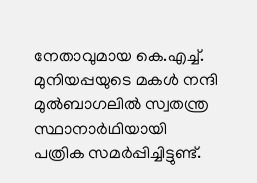നേതാവുമായ കെ.എച്ച്. മുനിയപ്പയുടെ മകൾ നന്ദി മുൽബാഗലിൽ സ്വതന്ത്ര സ്ഥാനാർഥിയായി പത്രിക സമർപ്പിച്ചിട്ടുണ്ട്.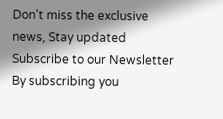Don't miss the exclusive news, Stay updated
Subscribe to our Newsletter
By subscribing you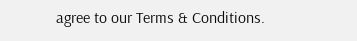agree to our Terms & Conditions.